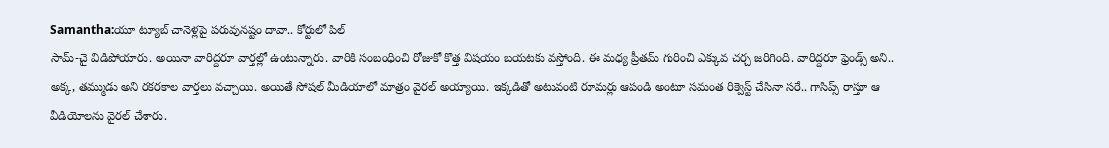Samantha:యూ ట్యూబ్ చానెళ్లపై పరువునష్టం దావా.. కోర్టులో పిల్
సామ్-చై విడిపోయారు. అయినా వారిద్దరూ వార్తల్లో ఉంటున్నారు. వారికి సంబంధించి రోజుకో కొత్త విషయం బయటకు వస్తోంది. ఈ మధ్య ప్రీతమ్ గురించి ఎక్కువ చర్చ జరిగింది. వారిద్దరూ ఫ్రెండ్స్ అని.. అక్క, తమ్ముడు అని రకరకాల వార్తలు వచ్చాయి. అయితే సోషల్ మీడియాలో మాత్రం వైరల్ అయ్యాయి. ఇక్కడితో అటువంటి రూమర్లు ఆపండి అంటూ సమంత రిక్వెస్ట్ చేసినా సరే.. గాసిప్స్ రాస్తూ ఆ వీడియోలను వైరల్ చేశారు.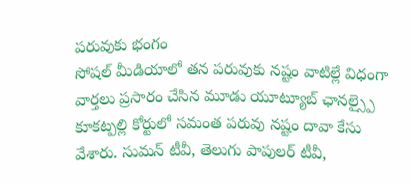పరువుకు భంగం
సోషల్ మీడియాలో తన పరువుకు నష్టం వాటిల్లే విధంగా వార్తలు ప్రసారం చేసిన మూడు యూట్యూబ్ ఛానల్స్పై కూకట్పల్లి కోర్టులో సమంత పరువు నష్టం దావా కేసు వేశారు. సుమన్ టీవీ, తెలుగు పాపులర్ టీవీ,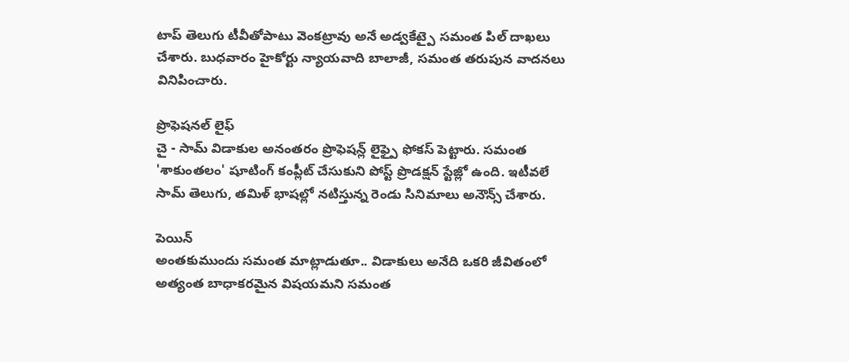టాప్ తెలుగు టీవీతోపాటు వెంకట్రావు అనే అడ్వకేట్పై సమంత పిల్ దాఖలు చేశారు. బుధవారం హైకోర్టు న్యాయవాది బాలాజీ, సమంత తరుపున వాదనలు వినిపించారు.

ప్రొఫెషనల్ లైఫ్
చై - సామ్ విడాకుల అనంతరం ప్రొఫెషన్ల్ లైఫ్పై ఫోకస్ పెట్టారు. సమంత 'శాకుంతలం' షూటింగ్ కంప్లీట్ చేసుకుని పోస్ట్ ప్రొడక్షన్ స్టేజ్లో ఉంది. ఇటీవలే సామ్ తెలుగు, తమిళ్ భాషల్లో నటిస్తున్న రెండు సినిమాలు అనౌన్స్ చేశారు.

పెయిన్
అంతకుముందు సమంత మాట్లాడుతూ.. విడాకులు అనేది ఒకరి జీవితంలో అత్యంత బాధాకరమైన విషయమని సమంత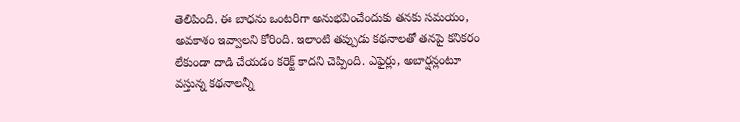తెలిపింది. ఈ బాధను ఒంటరిగా అనుభవించేందుకు తనకు సమయం, అవకాశం ఇవ్వాలని కోరింది. ఇలాంటి తప్పుడు కథనాలతో తనపై కనికరం లేకుండా దాడి చేయడం కరెక్ట్ కాదని చెప్పింది. ఎఫైర్లు, అబార్షన్లంటూ వస్తున్న కథనాలన్నీ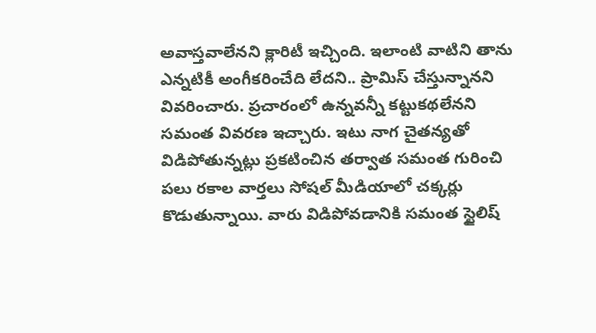అవాస్తవాలేనని క్లారిటీ ఇచ్చింది. ఇలాంటి వాటిని తాను ఎన్నటికీ అంగీకరించేది లేదని.. ప్రామిస్ చేస్తున్నానని వివరించారు. ప్రచారంలో ఉన్నవన్నీ కట్టుకథలేనని సమంత వివరణ ఇచ్చారు. ఇటు నాగ చైతన్యతో విడిపోతున్నట్లు ప్రకటించిన తర్వాత సమంత గురించి పలు రకాల వార్తలు సోషల్ మీడియాలో చక్కర్లు కొడుతున్నాయి. వారు విడిపోవడానికి సమంత స్టైలిష్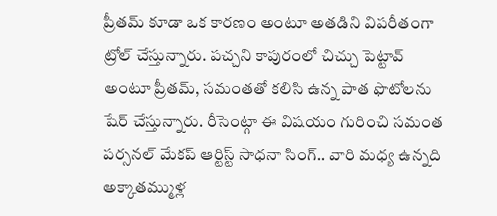ప్రీతమ్ కూడా ఒక కారణం అంటూ అతడిని విపరీతంగా ట్రోల్ చేస్తున్నారు. పచ్చని కాపురంలో చిచ్చు పెట్టావ్ అంటూ ప్రీతమ్, సమంతతో కలిసి ఉన్న పాత ఫొటోలను షేర్ చేస్తున్నారు. రీసెంట్గా ఈ విషయం గురించి సమంత పర్సనల్ మేకప్ ఆర్టిస్ట్ సాధనా సింగ్.. వారి మధ్య ఉన్నది అక్కాతమ్ముళ్ల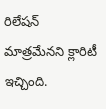రిలేషన్ మాత్రమేనని క్లారిటీ ఇచ్చింది.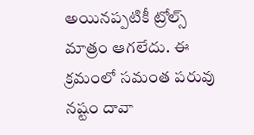అయినప్పటికీ ట్రోల్స్ మాత్రం ఆగలేదు. ఈ క్రమంలో సమంత పరువు నష్టం దావా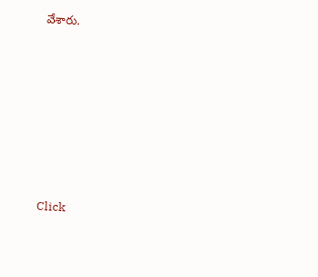వేశారు.












Click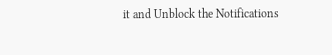it and Unblock the Notifications